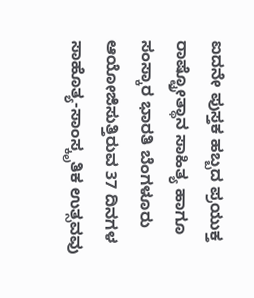ಐದನೇ ಪುಸ್ತಕ ಹಬ್ಬದ ಪ್ರಯುಕ್ತ ರಾಷ್ಟ್ರೋತ್ಥಾನ ಸಾಹಿತ್ಯ ಹಾಗೂ ಸಂಸ್ಕಾರ ಭಾರತಿ ಬೆಂಗಳೂರು ಆಯೋಜಿಸುತ್ತಿರುವ 37 ದಿನಗಳ ಸಾಹೊತ್ಯ-ಸಾಂಸ್ಕೃತಿಕ ಉತ್ಸವವು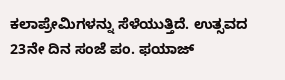ಕಲಾಪ್ರೇಮಿಗಳನ್ನು ಸೆಳೆಯುತ್ತಿದೆ. ಉತ್ಸವದ 23ನೇ ದಿನ ಸಂಜೆ ಪಂ. ಫಯಾಜ್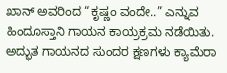ಖಾನ್ ಅವರಿಂದ “ಕೃಷ್ಣಂ ವಂದೇ..” ಎನ್ನುವ ಹಿಂದೂಸ್ತಾನಿ ಗಾಯನ ಕಾಯ್ರಕ್ರಮ ನಡೆಯಿತು. ಅದ್ಭುತ ಗಾಯನದ ಸುಂದರ ಕ್ಷಣಗಳು ಕ್ಯಾಮೆರಾ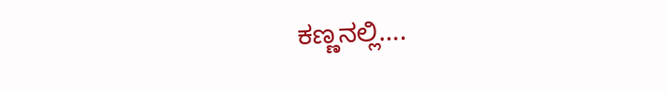ಕಣ್ಣನಲ್ಲಿ….